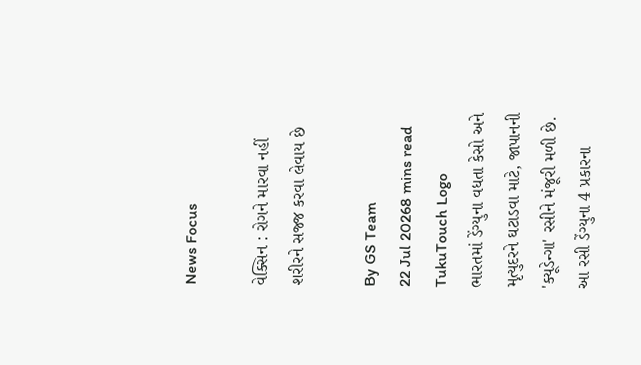News Focus

વેક્સિન : રોગને મારવા નહીં શરીરને સજ્જ કરવા લેવાય છે

By GS Team
22 Jul 20268 mins read
TukuTouch Logo
ભારતમાં ડેંગ્યુના વધતા કેસો અને મૃત્યુદરને ઘટાડવા માટે, જાપાનની 'ક્યૂડેન્ગા' રસીને મંજૂરી મળી છે. આ રસી ડેંગ્યુના 4 પ્રકારના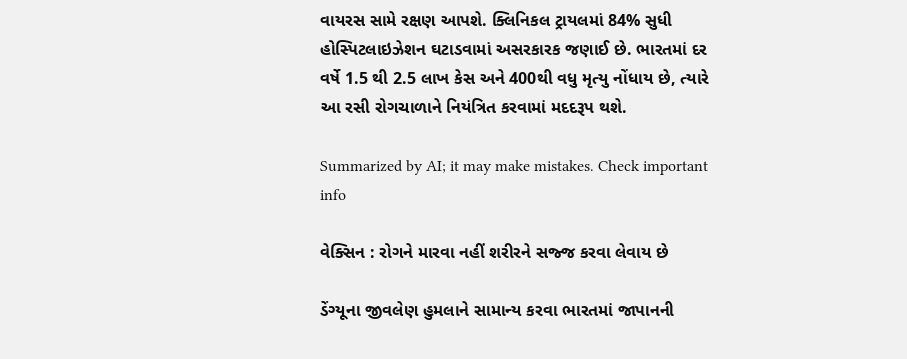વાયરસ સામે રક્ષણ આપશે. ક્લિનિકલ ટ્રાયલમાં 84% સુધી હોસ્પિટલાઇઝેશન ઘટાડવામાં અસરકારક જણાઈ છે. ભારતમાં દર વર્ષે 1.5 થી 2.5 લાખ કેસ અને 400થી વધુ મૃત્યુ નોંધાય છે, ત્યારે આ રસી રોગચાળાને નિયંત્રિત કરવામાં મદદરૂપ થશે.

Summarized by AI; it may make mistakes. Check important info

વેક્સિન : રોગને મારવા નહીં શરીરને સજ્જ કરવા લેવાય છે

ડેંગ્યૂના જીવલેણ હુમલાને સામાન્ય કરવા ભારતમાં જાપાનની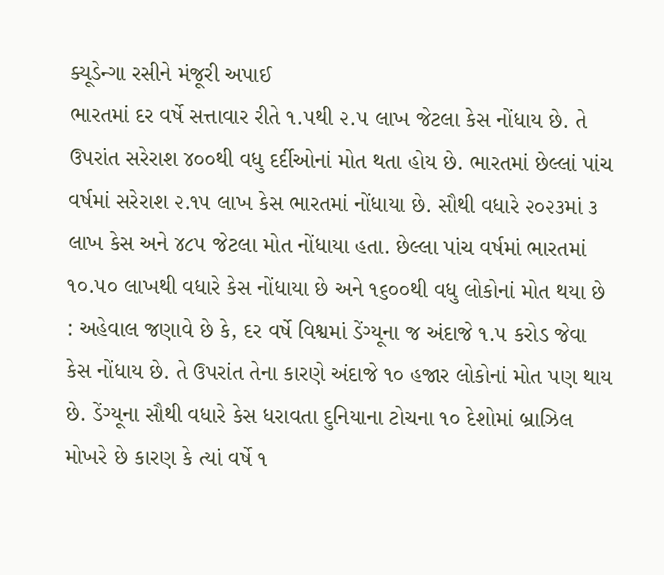ક્યૂડેન્ગા રસીને મંજૂરી અપાઈ
ભારતમાં દર વર્ષે સત્તાવાર રીતે ૧.૫થી ૨.૫ લાખ જેટલા કેસ નોંધાય છે. તે ઉપરાંત સરેરાશ ૪૦૦થી વધુ દર્દીઓનાં મોત થતા હોય છે. ભારતમાં છેલ્લાં પાંચ વર્ષમાં સરેરાશ ૨.૧૫ લાખ કેસ ભારતમાં નોંધાયા છે. સૌથી વધારે ૨૦૨૩માં ૩ લાખ કેસ અને ૪૮૫ જેટલા મોત નોંધાયા હતા. છેલ્લા પાંચ વર્ષમાં ભારતમાં ૧૦.૫૦ લાખથી વધારે કેસ નોંધાયા છે અને ૧૬૦૦થી વધુ લોકોનાં મોત થયા છે : અહેવાલ જણાવે છે કે, દર વર્ષે વિશ્વમાં ડેંગ્યૂના જ અંદાજે ૧.૫ કરોડ જેવા કેસ નોંધાય છે. તે ઉપરાંત તેના કારણે અંદાજે ૧૦ હજાર લોકોનાં મોત પણ થાય છે. ડેંગ્યૂના સૌથી વધારે કેસ ધરાવતા દુનિયાના ટોચના ૧૦ દેશોમાં બ્રાઝિલ મોખરે છે કારણ કે ત્યાં વર્ષે ૧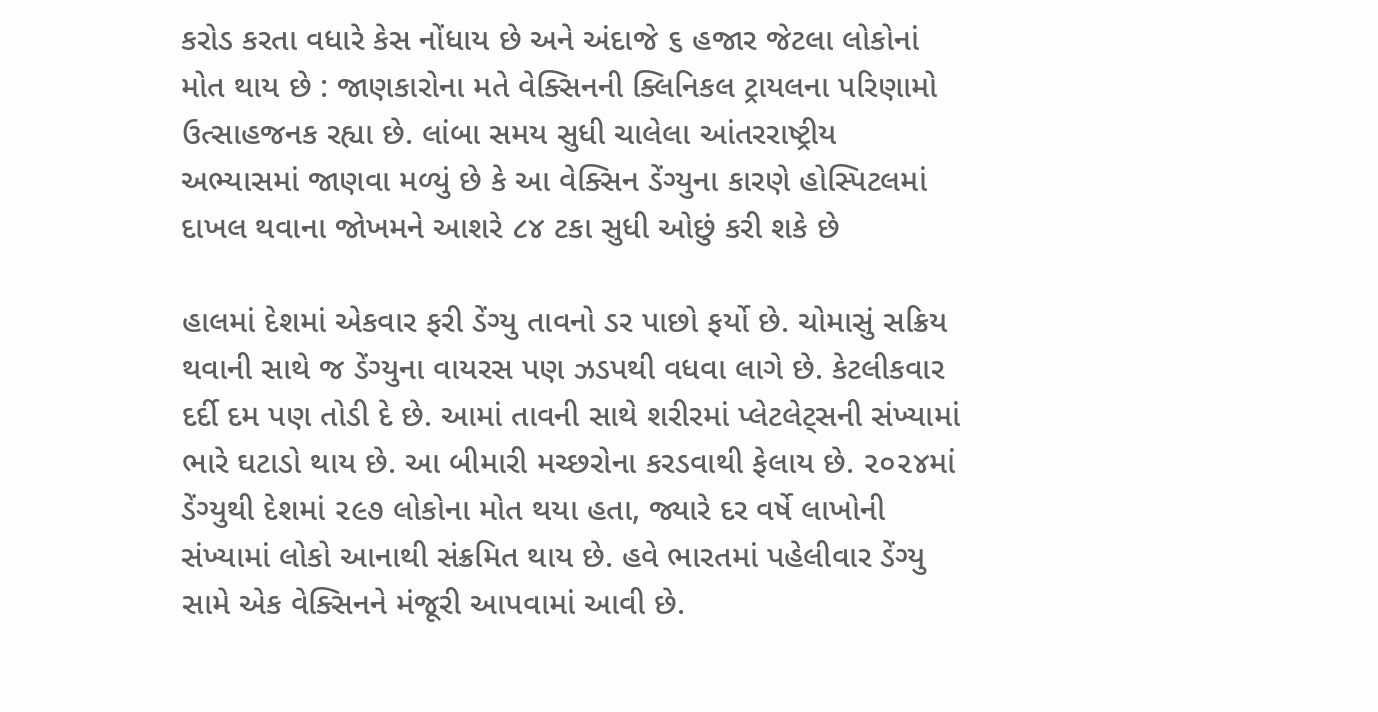કરોડ કરતા વધારે કેસ નોંધાય છે અને અંદાજે ૬ હજાર જેટલા લોકોનાં મોત થાય છે : જાણકારોના મતે વેક્સિનની ક્લિનિકલ ટ્રાયલના પરિણામો ઉત્સાહજનક રહ્યા છે. લાંબા સમય સુધી ચાલેલા આંતરરાષ્ટ્રીય અભ્યાસમાં જાણવા મળ્યું છે કે આ વેક્સિન ડેંગ્યુના કારણે હોસ્પિટલમાં દાખલ થવાના જોખમને આશરે ૮૪ ટકા સુધી ઓછું કરી શકે છે

હાલમાં દેશમાં એકવાર ફરી ડેંગ્યુ તાવનો ડર પાછો ફર્યો છે. ચોમાસું સક્રિય થવાની સાથે જ ડેંગ્યુના વાયરસ પણ ઝડપથી વધવા લાગે છે. કેટલીકવાર દર્દી દમ પણ તોડી દે છે. આમાં તાવની સાથે શરીરમાં પ્લેટલેટ્સની સંખ્યામાં ભારે ઘટાડો થાય છે. આ બીમારી મચ્છરોના કરડવાથી ફેલાય છે. ૨૦૨૪માં ડેંગ્યુથી દેશમાં ૨૯૭ લોકોના મોત થયા હતા, જ્યારે દર વર્ષે લાખોની સંખ્યામાં લોકો આનાથી સંક્રમિત થાય છે. હવે ભારતમાં પહેલીવાર ડેંગ્યુ સામે એક વેક્સિનને મંજૂરી આપવામાં આવી છે.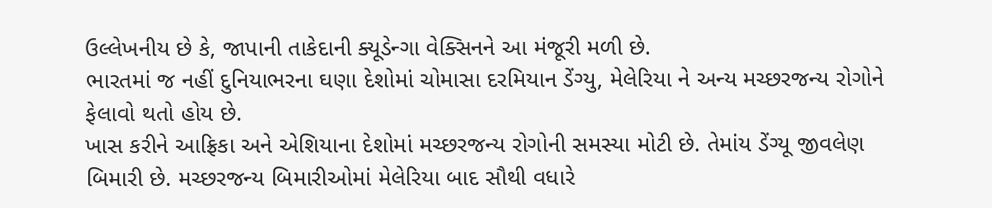ઉલ્લેખનીય છે કે, જાપાની તાકેદાની ક્યૂડેન્ગા વેક્સિનને આ મંજૂરી મળી છે.
ભારતમાં જ નહીં દુનિયાભરના ઘણા દેશોમાં ચોમાસા દરમિયાન ડેંગ્યુ, મેલેરિયા ને અન્ય મચ્છરજન્ય રોગોને ફેલાવો થતો હોય છે.
ખાસ કરીને આફ્રિકા અને એશિયાના દેશોમાં મચ્છરજન્ય રોગોની સમસ્યા મોટી છે. તેમાંય ડેંગ્યૂ જીવલેણ બિમારી છે. મચ્છરજન્ય બિમારીઓમાં મેલેરિયા બાદ સૌથી વધારે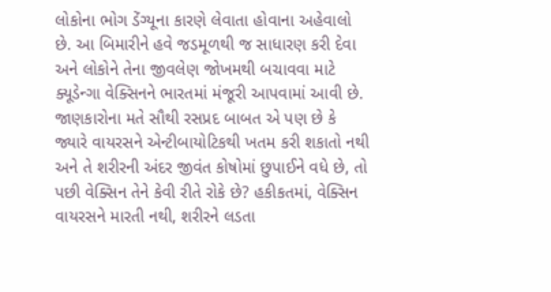લોકોના ભોગ ડેંગ્યૂના કારણે લેવાતા હોવાના અહેવાલો છે. આ બિમારીને હવે જડમૂળથી જ સાધારણ કરી દેવા અને લોકોને તેના જીવલેણ જોખમથી બચાવવા માટે ક્યૂડેન્ગા વેક્સિનને ભારતમાં મંજૂરી આપવામાં આવી છે.
જાણકારોના મતે સૌથી રસપ્રદ બાબત એ પણ છે કે જ્યારે વાયરસને એન્ટીબાયોટિકથી ખતમ કરી શકાતો નથી અને તે શરીરની અંદર જીવંત કોષોમાં છુપાઈને વધે છે, તો પછી વેક્સિન તેને કેવી રીતે રોકે છે? હકીકતમાં, વેક્સિન વાયરસને મારતી નથી, શરીરને લડતા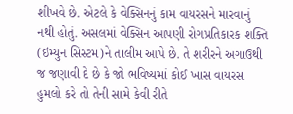શીખવે છે. એટલે કે વેક્સિનનું કામ વાયરસને મારવાનું નથી હોતું. અસલમાં વેક્સિન આપણી રોગપ્રતિકારક શક્તિ (ઇમ્યુન સિસ્ટમ)ને તાલીમ આપે છે. તે શરીરને અગાઉથી જ જણાવી દે છે કે જો ભવિષ્યમાં કોઈ ખાસ વાયરસ હુમલો કરે તો તેની સામે કેવી રીતે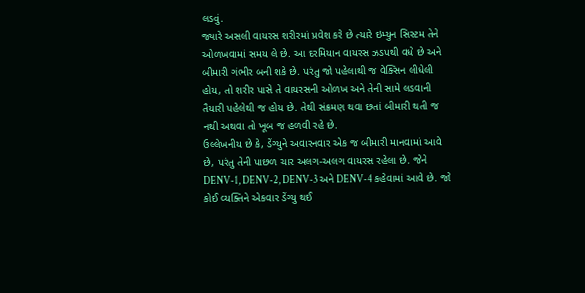લડવું.
જ્યારે અસલી વાયરસ શરીરમાં પ્રવેશ કરે છે ત્યારે ઇમ્યુન સિસ્ટમ તેને ઓળખવામાં સમય લે છે. આ દરમિયાન વાયરસ ઝડપથી વધે છે અને બીમારી ગંભીર બની શકે છે. પરંતુ જો પહેલાથી જ વેક્સિન લીધેલી હોય, તો શરીર પાસે તે વાયરસની ઓળખ અને તેની સામે લડવાની તૈયારી પહેલેથી જ હોય છે. તેથી સંક્રમણ થવા છતાં બીમારી થતી જ નથી અથવા તો ખૂબ જ હળવી રહે છે.
ઉલ્લેખનીય છે કે, ડેંગ્યુને અવારનવાર એક જ બીમારી માનવામાં આવે છે, પરંતુ તેની પાછળ ચાર અલગ-અલગ વાયરસ રહેલા છે. જેને DENV-1, DENV-2, DENV-3 અને DENV-4 કહેવામાં આવે છે. જો કોઈ વ્યક્તિને એકવાર ડેંગ્યુ થઈ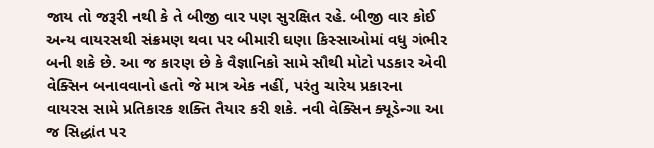જાય તો જરૂરી નથી કે તે બીજી વાર પણ સુરક્ષિત રહે. બીજી વાર કોઈ અન્ય વાયરસથી સંક્રમણ થવા પર બીમારી ઘણા કિસ્સાઓમાં વધુ ગંભીર બની શકે છે. આ જ કારણ છે કે વૈજ્ઞાનિકો સામે સૌથી મોટો પડકાર એવી વેક્સિન બનાવવાનો હતો જે માત્ર એક નહીં, પરંતુ ચારેય પ્રકારના વાયરસ સામે પ્રતિકારક શક્તિ તૈયાર કરી શકે. નવી વેક્સિન ક્યૂડેન્ગા આ જ સિદ્ધાંત પર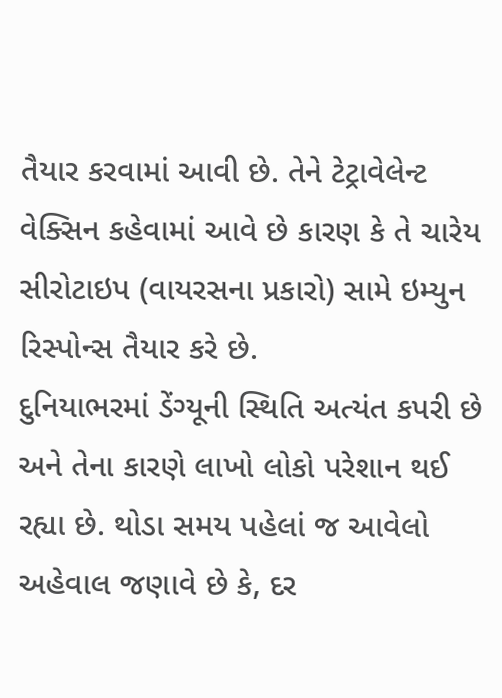તૈયાર કરવામાં આવી છે. તેને ટેટ્રાવેલેન્ટ વેક્સિન કહેવામાં આવે છે કારણ કે તે ચારેય સીરોટાઇપ (વાયરસના પ્રકારો) સામે ઇમ્યુન રિસ્પોન્સ તૈયાર કરે છે.
દુનિયાભરમાં ડેંગ્યૂની સ્થિતિ અત્યંત કપરી છે અને તેના કારણે લાખો લોકો પરેશાન થઈ રહ્યા છે. થોડા સમય પહેલાં જ આવેલો અહેવાલ જણાવે છે કે, દર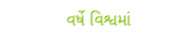વર્ષે વિશ્વમાં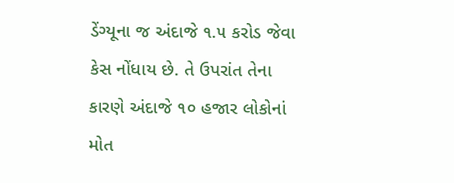ડેંગ્યૂના જ અંદાજે ૧.૫ કરોડ જેવા કેસ નોંધાય છે. તે ઉપરાંત તેના કારણે અંદાજે ૧૦ હજાર લોકોનાં મોત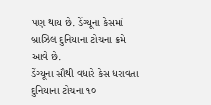પણ થાય છે. ડેંગ્યૂના કેસમાં બ્રાઝિલ દુનિયાના ટોચના ક્રમે આવે છે.
ડેંગ્યૂના સૌથી વધારે કેસ ધરાવતા દુનિયાના ટોચના ૧૦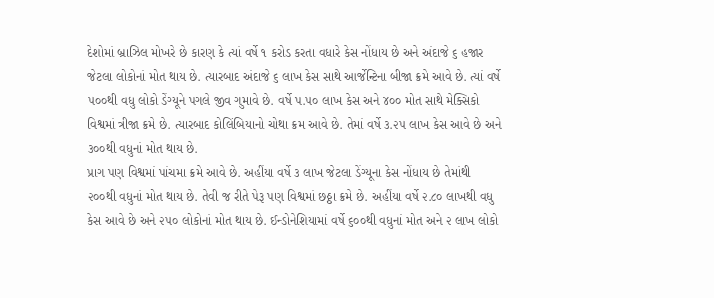દેશોમાં બ્રાઝિલ મોખરે છે કારણ કે ત્યાં વર્ષે ૧ કરોડ કરતા વધારે કેસ નોંધાય છે અને અંદાજે ૬ હજાર જેટલા લોકોનાં મોત થાય છે. ત્યારબાદ અંદાજે ૬ લાખ કેસ સાથે આર્જેન્ટિના બીજા ક્રમે આવે છે. ત્યાં વર્ષે ૫૦૦થી વધુ લોકો ડેંગ્યૂને પગલે જીવ ગુમાવે છે. વર્ષે પ.૫૦ લાખ કેસ અને ૪૦૦ મોત સાથે મેક્સિકો વિશ્વમાં ત્રીજા ક્રમે છે. ત્યારબાદ કોલિંબિયાનો ચોથા ક્રમ આવે છે. તેમાં વર્ષે ૩.૨૫ લાખ કેસ આવે છે અને ૩૦૦થી વધુનાં મોત થાય છે.
પ્રાગ પણ વિશ્વમાં પાંચમા ક્રમે આવે છે. અહીંયા વર્ષે ૩ લાખ જેટલા ડેંગ્યૂના કેસ નોંધાય છે તેમાંથી ૨૦૦થી વધુનાં મોત થાય છે. તેવી જ રીતે પેરૂ પણ વિશ્વમાં છઠ્ઠા ક્રમે છે. અહીંયા વર્ષે ૨.૮૦ લાખથી વધુ કેસ આવે છે અને ૨૫૦ લોકોનાં મોત થાય છે. ઈન્ડોનેશિયામાં વર્ષે ૬૦૦થી વધુનાં મોત અને ૨ લાખ લોકો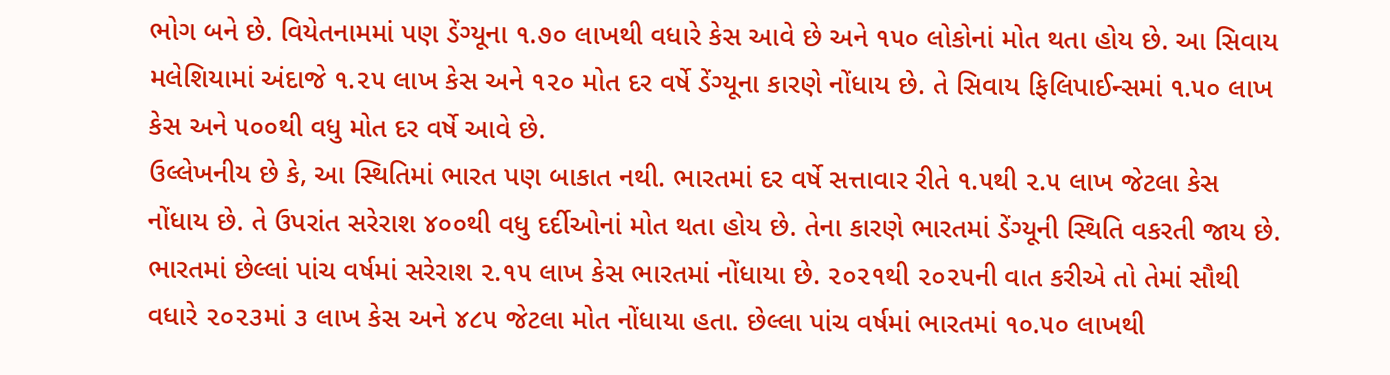ભોગ બને છે. વિયેતનામમાં પણ ડેંગ્યૂના ૧.૭૦ લાખથી વધારે કેસ આવે છે અને ૧૫૦ લોકોનાં મોત થતા હોય છે. આ સિવાય મલેશિયામાં અંદાજે ૧.૨૫ લાખ કેસ અને ૧૨૦ મોત દર વર્ષે ડેંગ્યૂના કારણે નોંધાય છે. તે સિવાય ફિલિપાઈન્સમાં ૧.૫૦ લાખ કેસ અને ૫૦૦થી વધુ મોત દર વર્ષે આવે છે.
ઉલ્લેખનીય છે કે, આ સ્થિતિમાં ભારત પણ બાકાત નથી. ભારતમાં દર વર્ષે સત્તાવાર રીતે ૧.૫થી ૨.૫ લાખ જેટલા કેસ નોંધાય છે. તે ઉપરાંત સરેરાશ ૪૦૦થી વધુ દર્દીઓનાં મોત થતા હોય છે. તેના કારણે ભારતમાં ડેંગ્યૂની સ્થિતિ વકરતી જાય છે. ભારતમાં છેલ્લાં પાંચ વર્ષમાં સરેરાશ ૨.૧૫ લાખ કેસ ભારતમાં નોંધાયા છે. ૨૦૨૧થી ૨૦૨૫ની વાત કરીએ તો તેમાં સૌથી વધારે ૨૦૨૩માં ૩ લાખ કેસ અને ૪૮૫ જેટલા મોત નોંધાયા હતા. છેલ્લા પાંચ વર્ષમાં ભારતમાં ૧૦.૫૦ લાખથી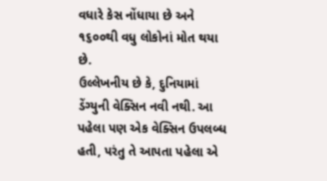વધારે કેસ નોંધાયા છે અને ૧૬૦૦થી વધુ લોકોનાં મોત થયા છે.
ઉલ્લેખનીય છે કે, દુનિયામાં ડેંગ્યુની વેક્સિન નવી નથી. આ પહેલા પણ એક વેક્સિન ઉપલબ્ધ હતી, પરંતુ તે આપતા પહેલા એ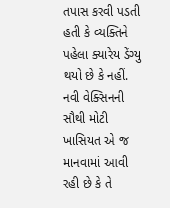તપાસ કરવી પડતી હતી કે વ્યક્તિને પહેલા ક્યારેય ડેંગ્યુ થયો છે કે નહીં. નવી વેક્સિનની સૌથી મોટી ખાસિયત એ જ માનવામાં આવી રહી છે કે તે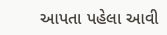આપતા પહેલા આવી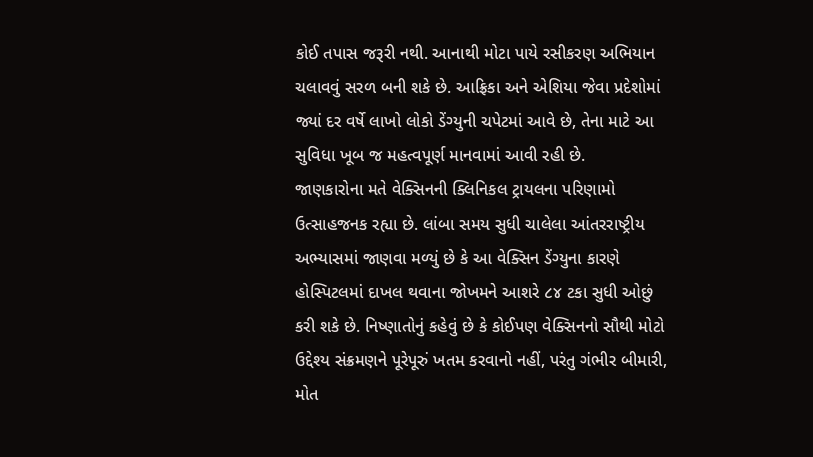કોઈ તપાસ જરૂરી નથી. આનાથી મોટા પાયે રસીકરણ અભિયાન ચલાવવું સરળ બની શકે છે. આફ્રિકા અને એશિયા જેવા પ્રદેશોમાં જ્યાં દર વર્ષે લાખો લોકો ડેંગ્યુની ચપેટમાં આવે છે, તેના માટે આ સુવિધા ખૂબ જ મહત્વપૂર્ણ માનવામાં આવી રહી છે.
જાણકારોના મતે વેક્સિનની ક્લિનિકલ ટ્રાયલના પરિણામો ઉત્સાહજનક રહ્યા છે. લાંબા સમય સુધી ચાલેલા આંતરરાષ્ટ્રીય અભ્યાસમાં જાણવા મળ્યું છે કે આ વેક્સિન ડેંગ્યુના કારણે હોસ્પિટલમાં દાખલ થવાના જોખમને આશરે ૮૪ ટકા સુધી ઓછું કરી શકે છે. નિષ્ણાતોનું કહેવું છે કે કોઈપણ વેક્સિનનો સૌથી મોટો ઉદ્દેશ્ય સંક્રમણને પૂરેપૂરું ખતમ કરવાનો નહીં, પરંતુ ગંભીર બીમારી, મોત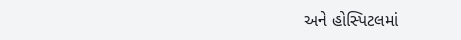અને હોસ્પિટલમાં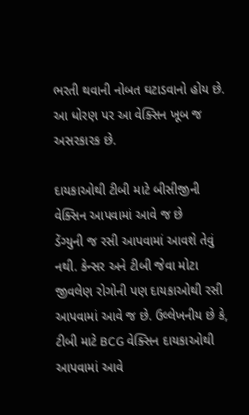ભરતી થવાની નોબત ઘટાડવાનો હોય છે. આ ધોરણ પર આ વેક્સિન ખૂબ જ અસરકારક છે.

દાયકાઓથી ટીબી માટે બીસીજીની વેક્સિન આપવામાં આવે જ છે
ડેંગ્યુની જ રસી આપવામાં આવશે તેવું નથી. કેન્સર અને ટીબી જેવા મોટા જીવલેણ રોગોની પણ દાયકાઓથી રસી આપવામાં આવે જ છે. ઉલ્લેખનીય છે કે, ટીબી માટે BCG વેક્સિન દાયકાઓથી આપવામાં આવે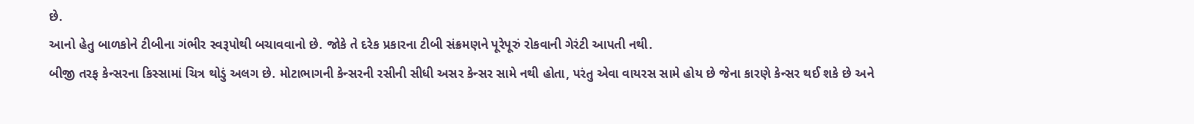છે.
આનો હેતુ બાળકોને ટીબીના ગંભીર સ્વરૂપોથી બચાવવાનો છે. જોકે તે દરેક પ્રકારના ટીબી સંક્રમણને પૂરેપૂરું રોકવાની ગેરંટી આપતી નથી.
બીજી તરફ કેન્સરના કિસ્સામાં ચિત્ર થોડું અલગ છે. મોટાભાગની કેન્સરની રસીની સીધી અસર કેન્સર સામે નથી હોતા, પરંતુ એવા વાયરસ સામે હોય છે જેના કારણે કેન્સર થઈ શકે છે અને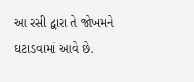આ રસી દ્વારા તે જોખમને ઘટાડવામાં આવે છે.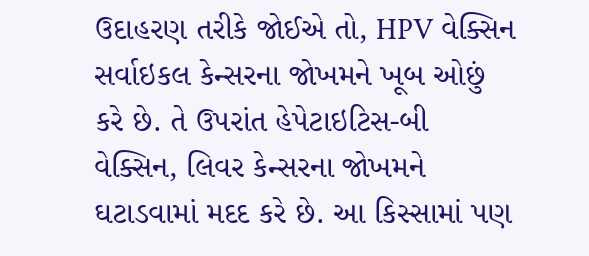ઉદાહરણ તરીકે જોઈએ તો, HPV વેક્સિન સર્વાઇકલ કેન્સરના જોખમને ખૂબ ઓછું કરે છે. તે ઉપરાંત હેપેટાઇટિસ-બી વેક્સિન, લિવર કેન્સરના જોખમને ઘટાડવામાં મદદ કરે છે. આ કિસ્સામાં પણ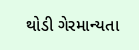થોડી ગેરમાન્યતા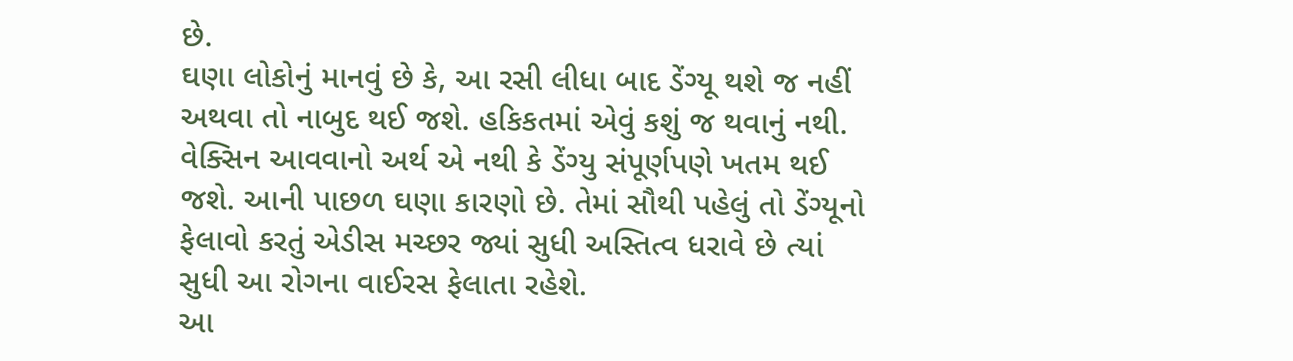છે.
ઘણા લોકોનું માનવું છે કે, આ રસી લીધા બાદ ડેંગ્યૂ થશે જ નહીં અથવા તો નાબુદ થઈ જશે. હકિકતમાં એવું કશું જ થવાનું નથી. વેક્સિન આવવાનો અર્થ એ નથી કે ડેંગ્યુ સંપૂર્ણપણે ખતમ થઈ જશે. આની પાછળ ઘણા કારણો છે. તેમાં સૌથી પહેલું તો ડેંગ્યૂનો ફેલાવો કરતું એડીસ મચ્છર જ્યાં સુધી અસ્તિત્વ ધરાવે છે ત્યાં સુધી આ રોગના વાઈરસ ફેલાતા રહેશે.
આ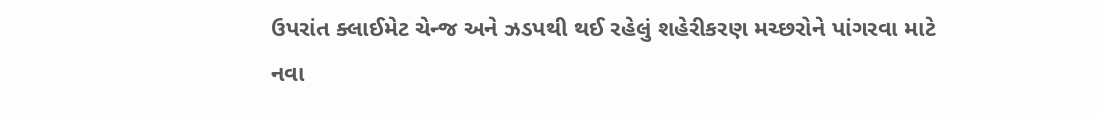ઉપરાંત ક્લાઈમેટ ચેન્જ અને ઝડપથી થઈ રહેલું શહેરીકરણ મચ્છરોને પાંગરવા માટે નવા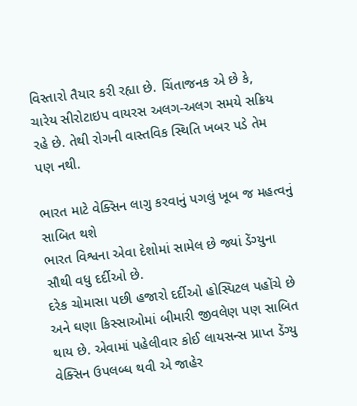વિસ્તારો તૈયાર કરી રહ્યા છે. ચિંતાજનક એ છે કે, ચારેય સીરોટાઇપ વાયરસ અલગ-અલગ સમયે સક્રિય રહે છે. તેથી રોગની વાસ્તવિક સ્થિતિ ખબર પડે તેમ પણ નથી.

ભારત માટે વેક્સિન લાગુ કરવાનું પગલું ખૂબ જ મહત્વનું સાબિત થશે
ભારત વિશ્વના એવા દેશોમાં સામેલ છે જ્યાં ડેંગ્યુના સૌથી વધુ દર્દીઓ છે.
દરેક ચોમાસા પછી હજારો દર્દીઓ હોસ્પિટલ પહોંચે છે અને ઘણા કિસ્સાઓમાં બીમારી જીવલેણ પણ સાબિત થાય છે. એવામાં પહેલીવાર કોઈ લાયસન્સ પ્રાપ્ત ડેંગ્યુ વેક્સિન ઉપલબ્ધ થવી એ જાહેર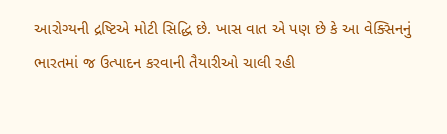આરોગ્યની દ્રષ્ટિએ મોટી સિદ્ધિ છે. ખાસ વાત એ પણ છે કે આ વેક્સિનનું ભારતમાં જ ઉત્પાદન કરવાની તૈયારીઓ ચાલી રહી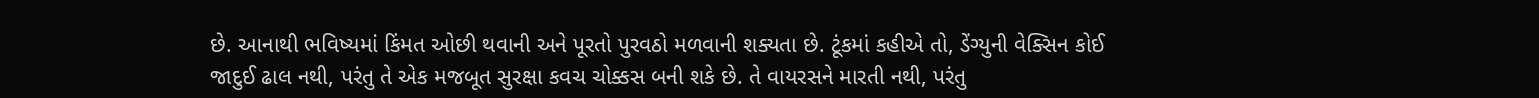છે. આનાથી ભવિષ્યમાં કિંમત ઓછી થવાની અને પૂરતો પુરવઠો મળવાની શક્યતા છે. ટૂંકમાં કહીએ તો, ડેંગ્યુની વેક્સિન કોઈ જાદુઈ ઢાલ નથી, પરંતુ તે એક મજબૂત સુરક્ષા કવચ ચોક્કસ બની શકે છે. તે વાયરસને મારતી નથી, પરંતુ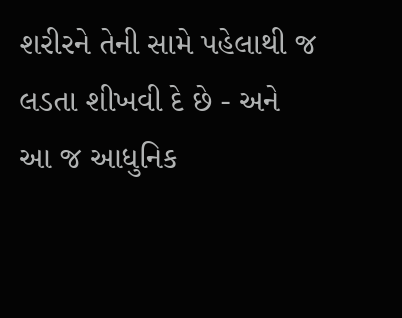શરીરને તેની સામે પહેલાથી જ લડતા શીખવી દે છે - અને આ જ આધુનિક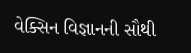વેક્સિન વિજ્ઞાનની સૌથી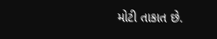મોટી તાકાત છે.